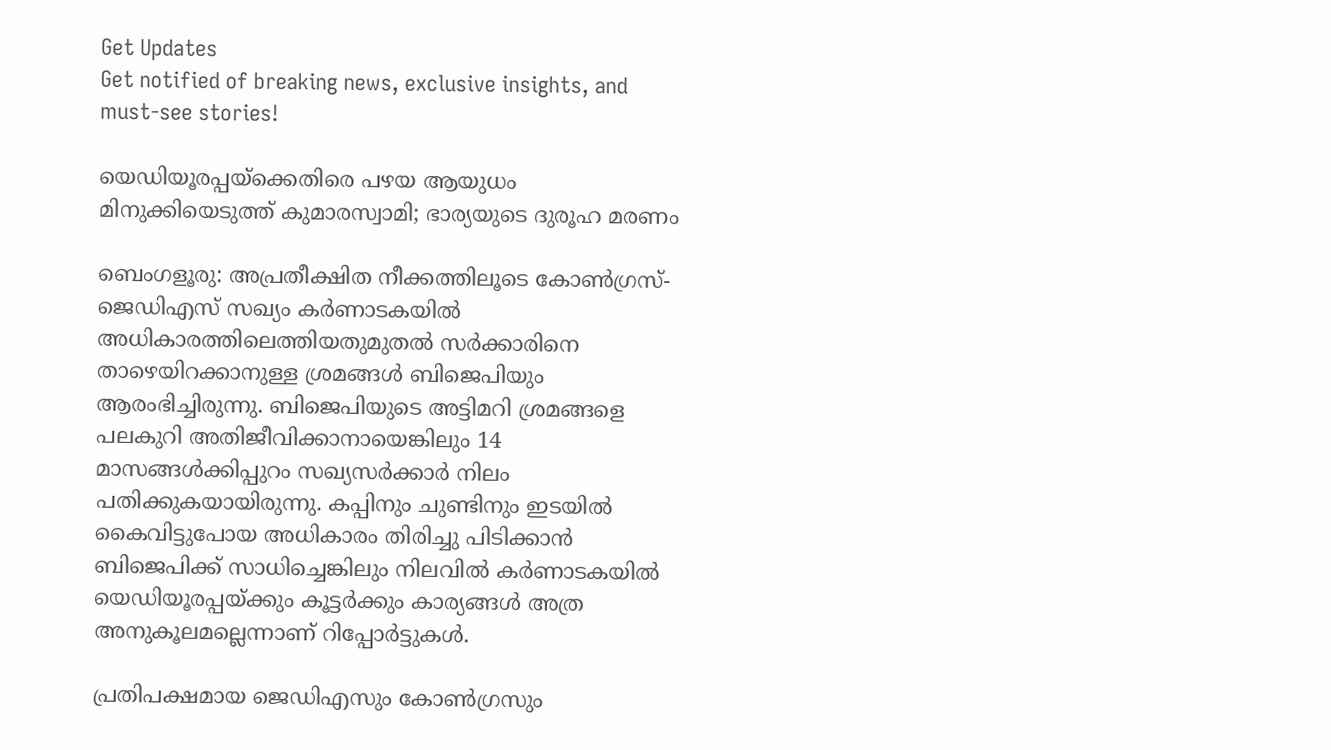Get Updates
Get notified of breaking news, exclusive insights, and must-see stories!

യെഡിയൂരപ്പയ്ക്കെതിരെ പഴയ ആയുധം മിനുക്കിയെടുത്ത് കുമാരസ്വാമി; ഭാര്യയുടെ ദുരൂഹ മരണം

ബെംഗളൂരു: അപ്രതീക്ഷിത നീക്കത്തിലൂടെ കോൺഗ്രസ്- ജെഡിഎസ് സഖ്യം കർണാടകയിൽ അധികാരത്തിലെത്തിയതുമുതൽ സർക്കാരിനെ താഴെയിറക്കാനുള്ള ശ്രമങ്ങൾ ബിജെപിയും ആരംഭിച്ചിരുന്നു. ബിജെപിയുടെ അട്ടിമറി ശ്രമങ്ങളെ പലകുറി അതിജീവിക്കാനായെങ്കിലും 14 മാസങ്ങൾക്കിപ്പുറം സഖ്യസർക്കാർ നിലം പതിക്കുകയായിരുന്നു. കപ്പിനും ചുണ്ടിനും ഇടയിൽ കൈവിട്ടുപോയ അധികാരം തിരിച്ചു പിടിക്കാൻ ബിജെപിക്ക് സാധിച്ചെങ്കിലും നിലവിൽ കർണാടകയിൽ യെഡിയൂരപ്പയ്ക്കും കൂട്ടർക്കും കാര്യങ്ങൾ അത്ര അനുകൂലമല്ലെന്നാണ് റിപ്പോർട്ടുകൾ.

പ്രതിപക്ഷമായ ജെഡിഎസും കോൺഗ്രസും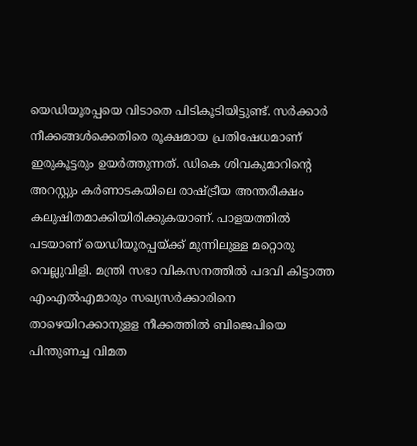യെഡിയൂരപ്പയെ വിടാതെ പിടികൂടിയിട്ടുണ്ട്. സർക്കാർ നീക്കങ്ങൾക്കെതിരെ രൂക്ഷമായ പ്രതിഷേധമാണ് ഇരുകൂട്ടരും ഉയർത്തുന്നത്. ഡികെ ശിവകുമാറിന്റെ അറസ്റ്റും കർണാടകയിലെ രാഷ്ട്രീയ അന്തരീക്ഷം കലുഷിതമാക്കിയിരിക്കുകയാണ്. പാളയത്തിൽ പടയാണ് യെഡിയൂരപ്പയ്ക്ക് മുന്നിലുള്ള മറ്റൊരു വെല്ലുവിളി. മന്ത്രി സഭാ വികസനത്തിൽ പദവി കിട്ടാത്ത എംഎൽഎമാരും സഖ്യസർക്കാരിനെ താഴെയിറക്കാനുളള നീക്കത്തിൽ ബിജെപിയെ പിന്തുണച്ച വിമത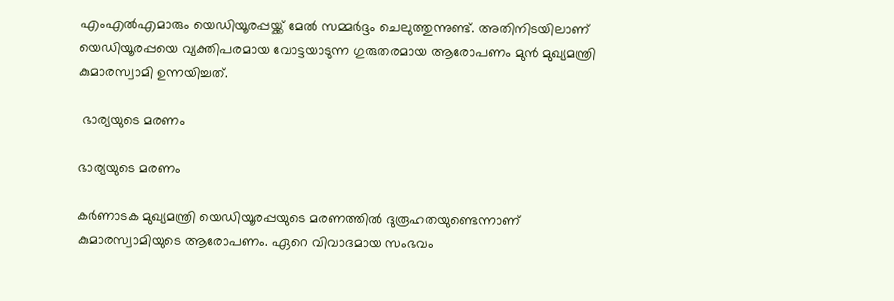എംഎൽഎമാരും യെഡിയൂരപ്പയ്ക്ക് മേൽ സമ്മർദ്ദം ചെലുത്തുന്നുണ്ട്. അതിനിടയിലാണ് യെഡിയൂരപ്പയെ വ്യക്തിപരമായ വോട്ടയാടുന്ന ഗുരുതരമായ ആരോപണം മുൻ മുഖ്യമന്ത്രി കുമാരസ്വാമി ഉന്നയിച്ചത്.

 ഭാര്യയുടെ മരണം

ഭാര്യയുടെ മരണം

കർണാടക മുഖ്യമന്ത്രി യെഡിയൂരപ്പയുടെ മരണത്തിൽ ദുരൂഹതയുണ്ടെന്നാണ് കുമാരസ്വാമിയുടെ ആരോപണം. ഏറെ വിവാദമായ സംഭവം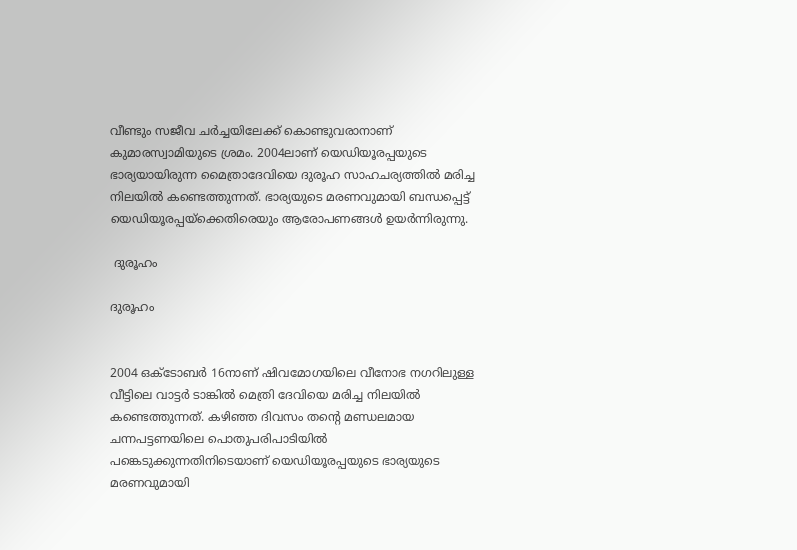വീണ്ടും സജീവ ചർച്ചയിലേക്ക് കൊണ്ടുവരാനാണ് കുമാരസ്വാമിയുടെ ശ്രമം. 2004ലാണ് യെഡിയൂരപ്പയുടെ ഭാര്യയായിരുന്ന മൈത്രാദേവിയെ ദുരൂഹ സാഹചര്യത്തിൽ മരിച്ച നിലയിൽ കണ്ടെത്തുന്നത്. ഭാര്യയുടെ മരണവുമായി ബന്ധപ്പെട്ട് യെഡിയൂരപ്പയ്ക്കെതിരെയും ആരോപണങ്ങൾ ഉയർന്നിരുന്നു.

 ദുരൂഹം

ദുരൂഹം


2004 ഒക്ടോബര്‍ 16നാണ്‌ ഷിവമോഗയിലെ വീനോഭ നഗറിലുള്ള വീട്ടിലെ വാട്ടർ ടാങ്കിൽ മെത്രി ദേവിയെ മരിച്ച നിലയിൽ കണ്ടെത്തുന്നത്. കഴിഞ്ഞ ദിവസം തന്റെ മണ്ഡലമായ ചന്നപട്ടണയിലെ പൊതുപരിപാടിയിൽ പങ്കെടുക്കുന്നതിനിടെയാണ് യെഡിയൂരപ്പയുടെ ഭാര്യയുടെ മരണവുമായി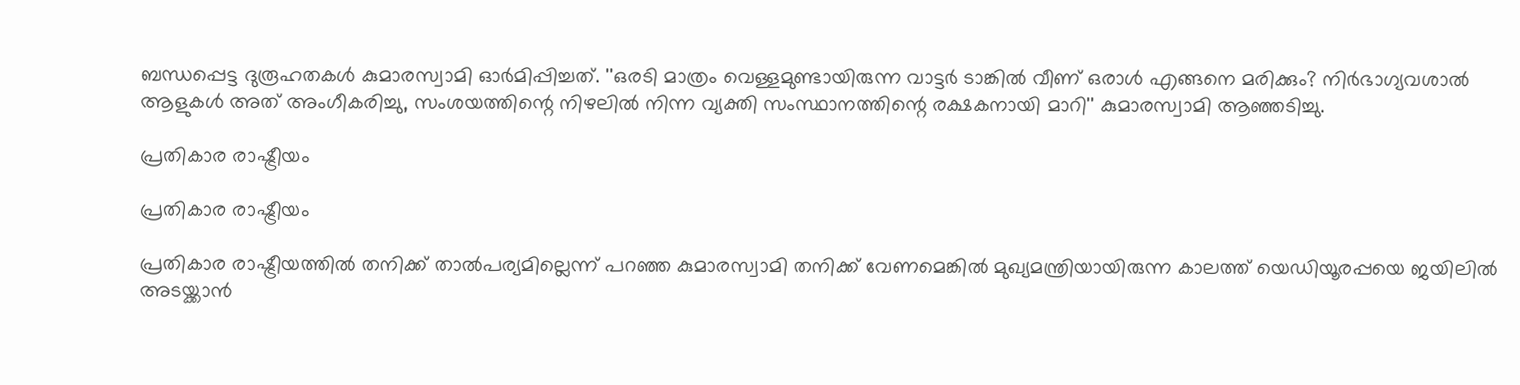ബന്ധപ്പെട്ട ദുരൂഹതകൾ കുമാരസ്വാമി ഓർമിപ്പിച്ചത്. ''ഒരടി മാത്രം വെള്ളമുണ്ടായിരുന്ന വാട്ടർ ടാങ്കിൽ വീണ് ഒരാൾ എങ്ങനെ മരിക്കും? നിർഭാഗ്യവശാൽ ആളുകൾ അത് അംഗീകരിച്ചു, സംശയത്തിന്റെ നിഴലിൽ നിന്ന വ്യക്തി സംസ്ഥാനത്തിന്റെ രക്ഷകനായി മാറി'' കുമാരസ്വാമി ആഞ്ഞടിച്ചു.

പ്രതികാര രാഷ്ട്രീയം

പ്രതികാര രാഷ്ട്രീയം

പ്രതികാര രാഷ്ട്രീയത്തിൽ തനിക്ക് താൽപര്യമില്ലെന്ന് പറഞ്ഞ കുമാരസ്വാമി തനിക്ക് വേണമെങ്കിൽ മുഖ്യമന്ത്രിയായിരുന്ന കാലത്ത് യെഡിയൂരപ്പയെ ജയിലിൽ അടയ്ക്കാൻ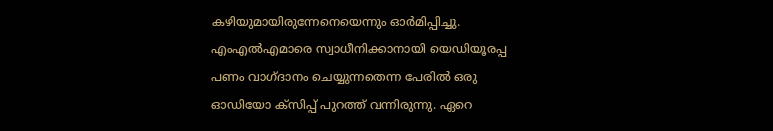കഴിയുമായിരുന്നേനെയെന്നും ഓർമിപ്പിച്ചു. എംഎൽഎമാരെ സ്വാധീനിക്കാനായി യെഡിയൂരപ്പ പണം വാഗ്ദാനം ചെയ്യുന്നതെന്ന പേരിൽ ഒരു ഓഡിയോ ക്സിപ്പ് പുറത്ത് വന്നിരുന്നു. ഏറെ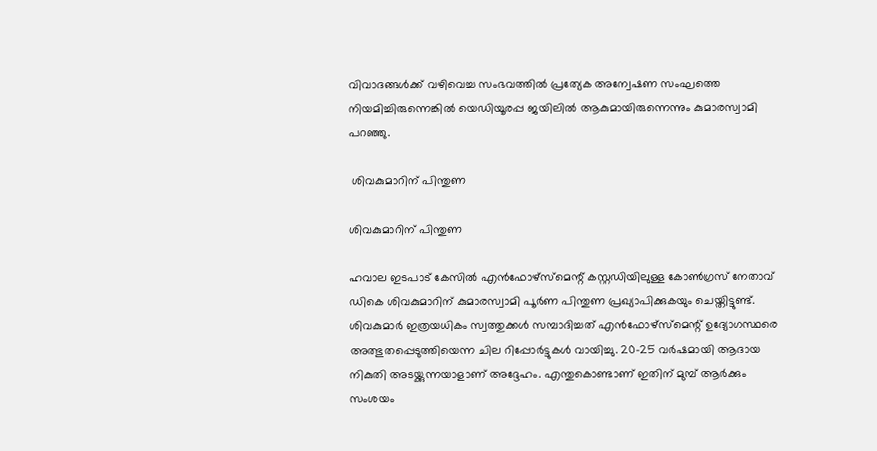വിവാദങ്ങൾക്ക് വഴിവെച്ച സംഭവത്തിൽ പ്രത്യേക അന്വേഷണ സംഘത്തെ നിയമിച്ചിരുന്നെങ്കിൽ യെഡിയൂരപ്പ ജയിലിൽ ആകുമായിരുന്നെന്നും കുമാരസ്വാമി പറഞ്ഞു.

 ശിവകുമാറിന് പിന്തുണ

ശിവകുമാറിന് പിന്തുണ

ഹവാല ഇടപാട് കേസിൽ എൻഫോഴ്സ്മെന്റ് കസ്റ്റഡിയിലുള്ള കോൺഗ്രസ് നേതാവ് ഡികെ ശിവകുമാറിന് കുമാരസ്വാമി പൂർണ പിന്തുണ പ്രഖ്യാപിക്കുകയും ചെയ്തിട്ടുണ്ട്. ശിവകുമാർ ഇത്രയധികം സ്വത്തുക്കൾ സമ്പാദിച്ചത് എൻഫോഴ്സ്മെന്റ് ഉദ്യോഗസ്ഥരെ അത്ഭുതപ്പെടുത്തിയെന്ന ചില റിപ്പോർട്ടുകൾ വായിച്ചു. 20-25 വർഷമായി ആദായ നികുതി അടയ്ക്കുന്നയാളാണ് അദ്ദേഹം. എന്തുകൊണ്ടാണ് ഇതിന് മുമ്പ് ആർക്കും സംശയം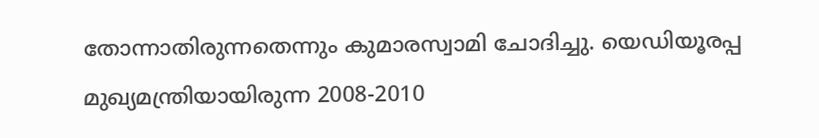തോന്നാതിരുന്നതെന്നും കുമാരസ്വാമി ചോദിച്ചു. യെഡിയൂരപ്പ മുഖ്യമന്ത്രിയായിരുന്ന 2008-2010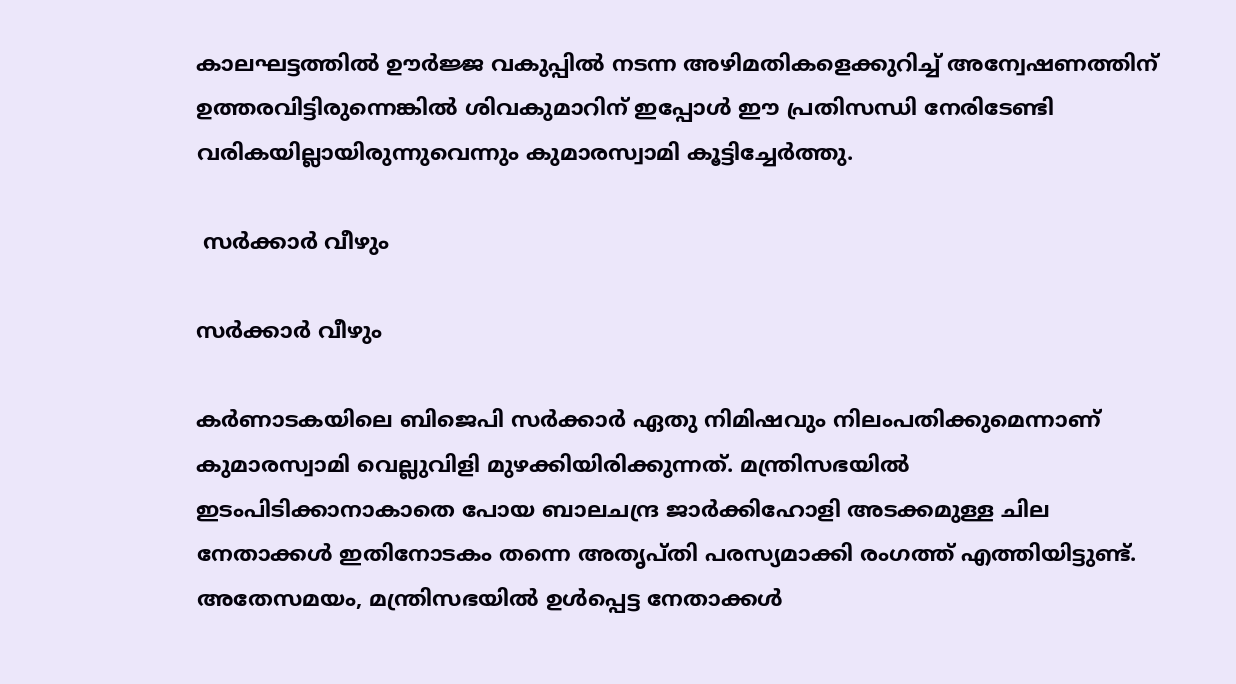കാലഘട്ടത്തിൽ ഊർജ്ജ വകുപ്പിൽ നടന്ന അഴിമതികളെക്കുറിച്ച് അന്വേഷണത്തിന് ഉത്തരവിട്ടിരുന്നെങ്കിൽ ശിവകുമാറിന് ഇപ്പോൾ ഈ പ്രതിസന്ധി നേരിടേണ്ടി വരികയില്ലായിരുന്നുവെന്നും കുമാരസ്വാമി കൂട്ടിച്ചേർത്തു.

 സർക്കാർ വീഴും

സർക്കാർ വീഴും

കർണാടകയിലെ ബിജെപി സർക്കാർ ഏതു നിമിഷവും നിലംപതിക്കുമെന്നാണ് കുമാരസ്വാമി വെല്ലുവിളി മുഴക്കിയിരിക്കുന്നത്. മന്ത്രിസഭയിൽ ഇടംപിടിക്കാനാകാതെ പോയ ബാലചന്ദ്ര ജാർക്കിഹോളി അടക്കമുള്ള ചില നേതാക്കൾ ഇതിനോടകം തന്നെ അതൃപ്തി പരസ്യമാക്കി രംഗത്ത് എത്തിയിട്ടുണ്ട്. അതേസമയം, മന്ത്രിസഭയില്‍ ഉള്‍പ്പെട്ട നേതാക്കള്‍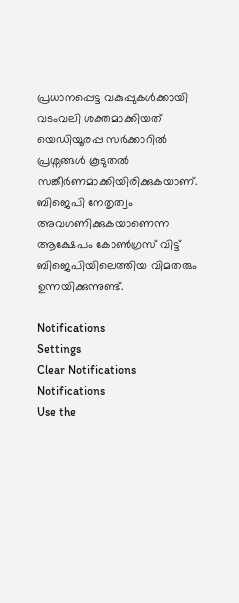പ്രധാനപ്പെട്ട വകുപ്പുകള്‍ക്കായി വടംവലി ശക്തമാക്കിയത് യെഡിയൂരപ്പ സര്‍ക്കാറില്‍ പ്രശ്നങ്ങള്‍ കൂടുതല്‍ സങ്കീര്‍ണമാക്കിയിരിക്കുകയാണ്. ബിജെപി നേതൃത്വം അവഗണിക്കുകയാണെന്ന ആക്ഷേപം കോൺഗ്രസ് വിട്ട് ബിജെപിയിലെത്തിയ വിമതരും ഉന്നയിക്കുന്നുണ്ട്.

Notifications
Settings
Clear Notifications
Notifications
Use the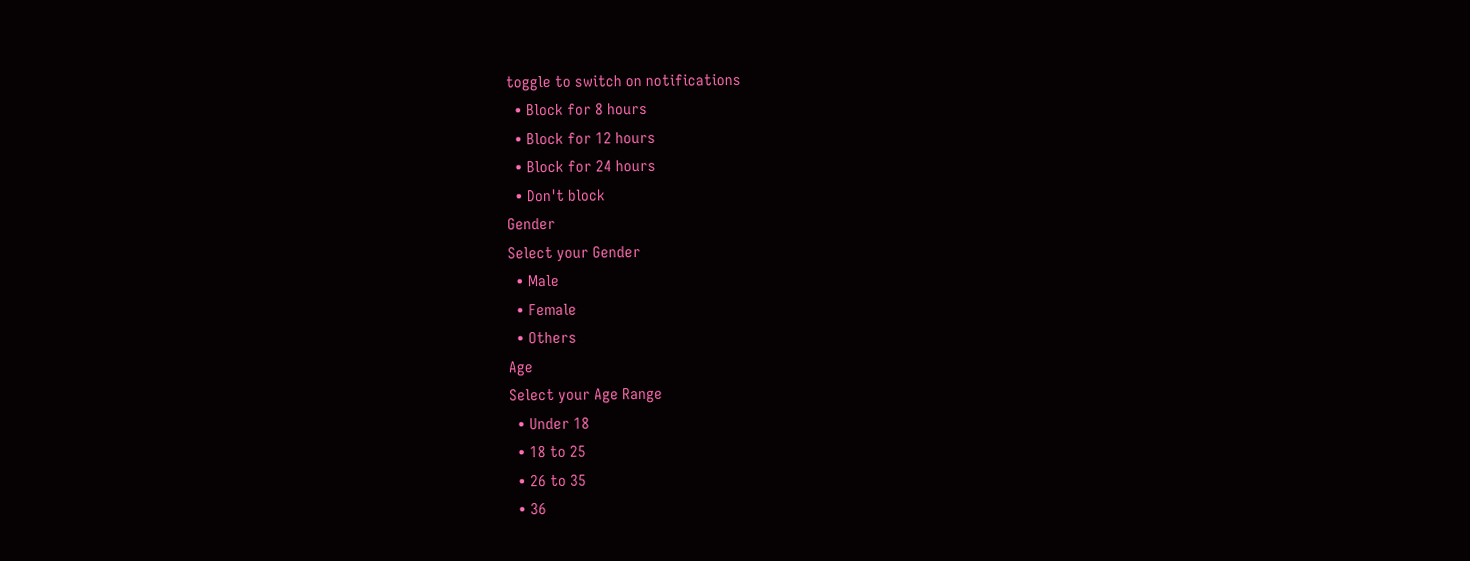toggle to switch on notifications
  • Block for 8 hours
  • Block for 12 hours
  • Block for 24 hours
  • Don't block
Gender
Select your Gender
  • Male
  • Female
  • Others
Age
Select your Age Range
  • Under 18
  • 18 to 25
  • 26 to 35
  • 36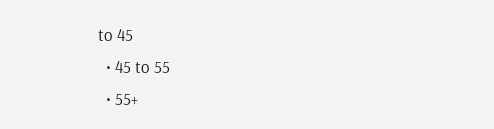to 45
  • 45 to 55
  • 55+